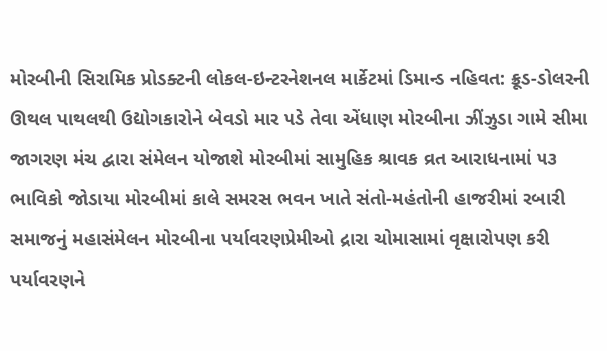મોરબીની સિરામિક પ્રોડક્ટની લોકલ-ઇન્ટરનેશનલ માર્કેટમાં ડિમાન્ડ નહિવત: ક્રૂડ-ડોલરની ઊથલ પાથલથી ઉદ્યોગકારોને બેવડો માર પડે તેવા એંધાણ મોરબીના ઝીંઝુડા ગામે સીમા જાગરણ મંચ દ્વારા સંમેલન યોજાશે મોરબીમાં સામુહિક શ્રાવક વ્રત આરાધનામાં ૫૩ ભાવિકો જોડાયા મોરબીમાં કાલે સમરસ ભવન ખાતે સંતો-મહંતોની હાજરીમાં રબારી સમાજનું મહાસંમેલન મોરબીના પર્યાવરણપ્રેમીઓ દ્રારા ચોમાસામાં વૃક્ષારોપણ કરી પર્યાવરણને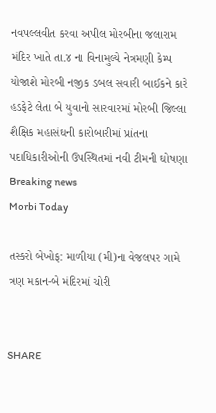નવપલ્લવીત કરવા અપીલ મોરબીના જલારામ મંદિર ખાતે તા.૪ ના વિનામુલ્યે નેત્રમણી કેમ્પ યોજાશે મોરબી નજીક ડબલ સવારી બાઈકને કારે હડફેટે લેતા બે યુવાનો સારવારમાં મોરબી જિલ્લા શૈક્ષિક મહાસંઘની કારોબારીમાં પ્રાંતના પદાધિકારીઓની ઉપસ્થિતમાં નવી ટીમની ઘોષણા
Breaking news
Morbi Today

તસ્કરો બેખોફ: માળીયા (મી)ના વેજલપર ગામે ત્રણ મકાન-બે મંદિરમાં ચોરી


SHARE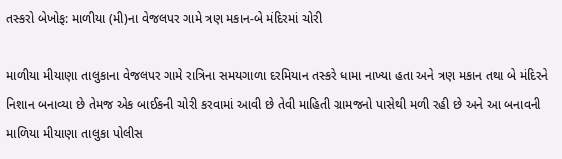તસ્કરો બેખોફ: માળીયા (મી)ના વેજલપર ગામે ત્રણ મકાન-બે મંદિરમાં ચોરી

માળીયા મીયાણા તાલુકાના વેજલપર ગામે રાત્રિના સમયગાળા દરમિયાન તસ્કરે ધામા નાખ્યા હતા અને ત્રણ મકાન તથા બે મંદિરને નિશાન બનાવ્યા છે તેમજ એક બાઈકની ચોરી કરવામાં આવી છે તેવી માહિતી ગ્રામજનો પાસેથી મળી રહી છે અને આ બનાવની માળિયા મીયાણા તાલુકા પોલીસ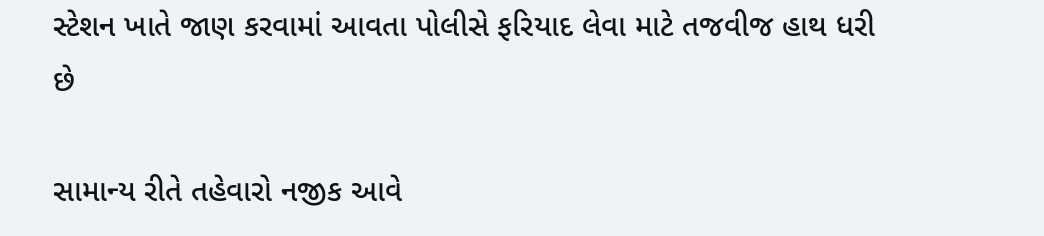સ્ટેશન ખાતે જાણ કરવામાં આવતા પોલીસે ફરિયાદ લેવા માટે તજવીજ હાથ ધરી છે

સામાન્ય રીતે તહેવારો નજીક આવે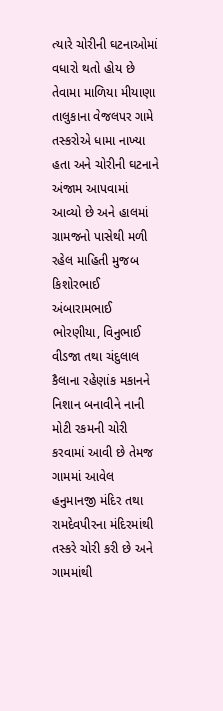ત્યારે ચોરીની ઘટનાઓમાં વધારો થતો હોય છે તેવામા માળિયા મીયાણા તાલુકાના વેજલપર ગામે તસ્કરોએ ધામા નાખ્યા હતા અને ચોરીની ઘટનાને અંજામ આપવામાં આવ્યો છે અને હાલમાં ગ્રામજનો પાસેથી મળી રહેલ માહિતી મુજબ કિશોરભાઈ અંબારામભાઈ ભોરણીયા, વિનુભાઈ વીડજા તથા ચંદુલાલ કૈલાના રહેણાંક મકાનને નિશાન બનાવીને નાની મોટી રકમની ચોરી કરવામાં આવી છે તેમજ ગામમાં આવેલ હનુમાનજી મંદિર તથા રામદેવપીરના મંદિરમાંથી તસ્કરે ચોરી કરી છે અને ગામમાંથી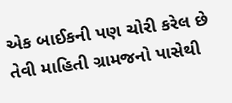એક બાઈકની પણ ચોરી કરેલ છે તેવી માહિતી ગ્રામજનો પાસેથી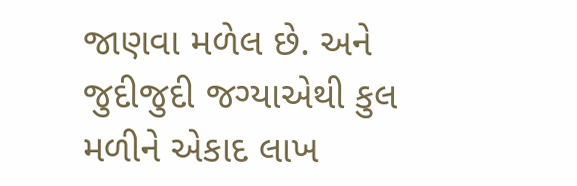જાણવા મળેલ છે. અને જુદીજુદી જગ્યાએથી કુલ મળીને એકાદ લાખ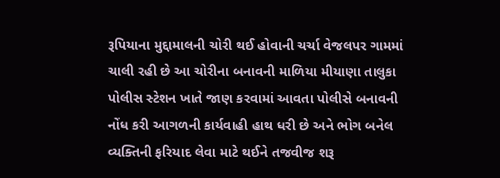રૂપિયાના મુદ્દામાલની ચોરી થઈ હોવાની ચર્ચા વેજલપર ગામમાં ચાલી રહી છે આ ચોરીના બનાવની માળિયા મીયાણા તાલુકા પોલીસ સ્ટેશન ખાતે જાણ કરવામાં આવતા પોલીસે બનાવની નોંધ કરી આગળની કાર્યવાહી હાથ ધરી છે અને ભોગ બનેલ વ્યક્તિની ફરિયાદ લેવા માટે થઈને તજવીજ શરૂ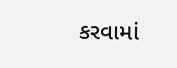કરવામાં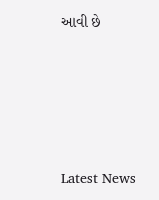આવી છે






Latest News